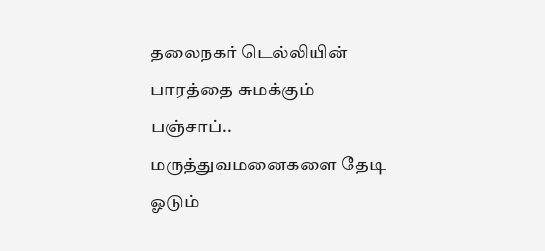தலைநகர் டெல்லியின் பாரத்தை சுமக்கும் பஞ்சாப்.. மருத்துவமனைகளை தேடி ஓடும்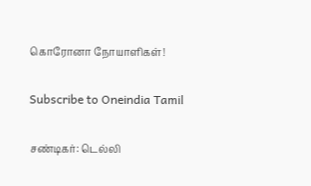கொரோனா நோயாளிகள்!

Subscribe to Oneindia Tamil

சண்டிகர்: டெல்லி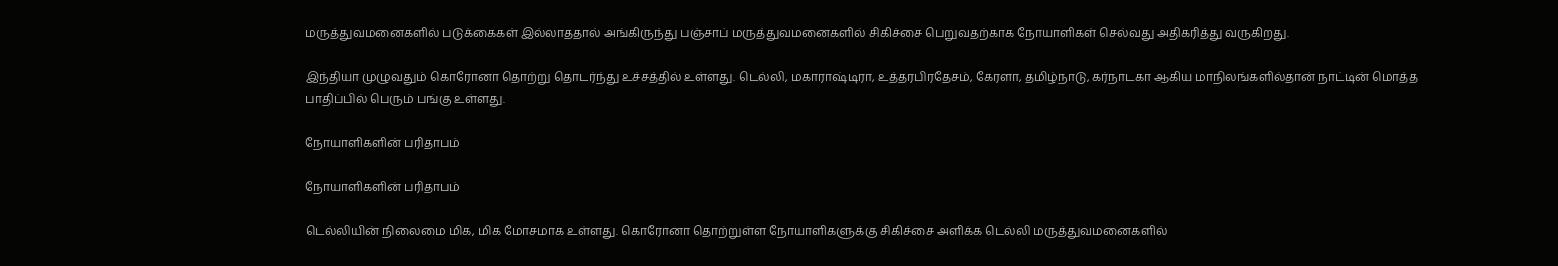மருத்துவமனைகளில் படுக்கைகள் இல்லாததால் அங்கிருந்து பஞ்சாப் மருத்துவமனைகளில் சிகிச்சை பெறுவதற்காக நோயாளிகள் செல்வது அதிகரித்து வருகிறது.

இந்தியா முழுவதும் கொரோனா தொற்று தொடர்ந்து உச்சத்தில் உள்ளது. டெல்லி, மகாராஷ்டிரா, உத்தரபிரதேசம், கேரளா, தமிழ்நாடு, கர்நாடகா ஆகிய மாநிலங்களில்தான் நாட்டின் மொத்த பாதிப்பில் பெரும் பங்கு உள்ளது.

நோயாளிகளின் பரிதாபம்

நோயாளிகளின் பரிதாபம்

டெல்லியின் நிலைமை மிக, மிக மோசமாக உள்ளது. கொரோனா தொற்றுள்ள நோயாளிகளுக்கு சிகிச்சை அளிக்க டெல்லி மருத்துவமனைகளில்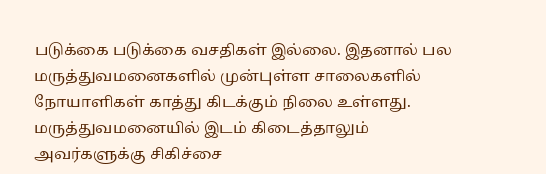படுக்கை படுக்கை வசதிகள் இல்லை. இதனால் பல மருத்துவமனைகளில் முன்புள்ள சாலைகளில் நோயாளிகள் காத்து கிடக்கும் நிலை உள்ளது. மருத்துவமனையில் இடம் கிடைத்தாலும் அவர்களுக்கு சிகிச்சை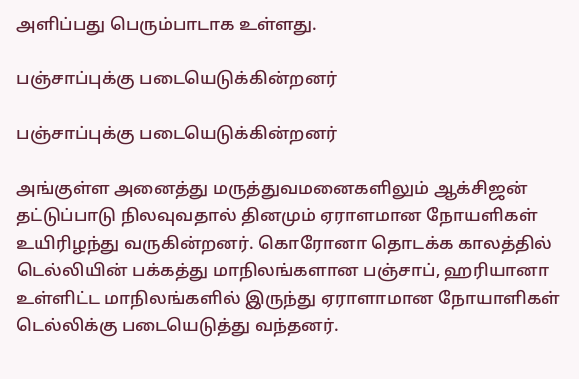அளிப்பது பெரும்பாடாக உள்ளது.

பஞ்சாப்புக்கு படையெடுக்கின்றனர்

பஞ்சாப்புக்கு படையெடுக்கின்றனர்

அங்குள்ள அனைத்து மருத்துவமனைகளிலும் ஆக்சிஜன் தட்டுப்பாடு நிலவுவதால் தினமும் ஏராளமான நோயளிகள் உயிரிழந்து வருகின்றனர். கொரோனா தொடக்க காலத்தில் டெல்லியின் பக்கத்து மாநிலங்களான பஞ்சாப், ஹரியானா உள்ளிட்ட மாநிலங்களில் இருந்து ஏராளாமான நோயாளிகள் டெல்லிக்கு படையெடுத்து வந்தனர்.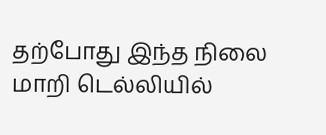தற்போது இந்த நிலை மாறி டெல்லியில்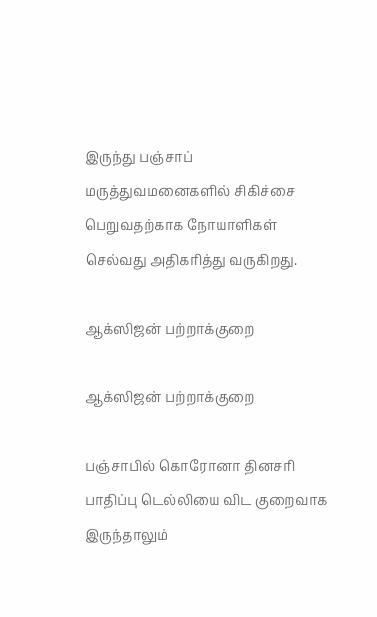இருந்து பஞ்சாப் மருத்துவமனைகளில் சிகிச்சை பெறுவதற்காக நோயாளிகள் செல்வது அதிகரித்து வருகிறது.

ஆக்ஸிஜன் பற்றாக்குறை

ஆக்ஸிஜன் பற்றாக்குறை

பஞ்சாபில் கொரோனா தினசரி பாதிப்பு டெல்லியை விட குறைவாக இருந்தாலும்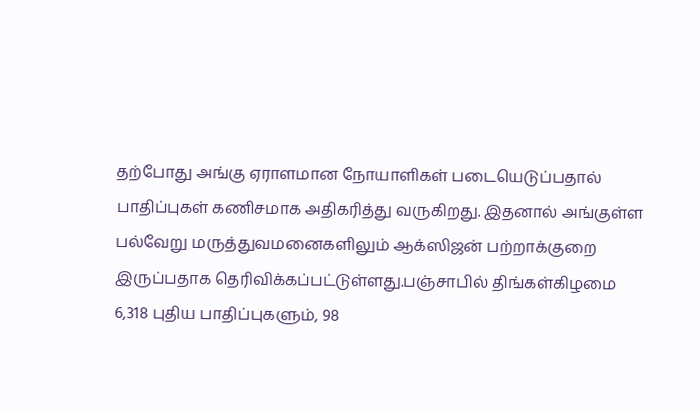தற்போது அங்கு ஏராளமான நோயாளிகள் படையெடுப்பதால் பாதிப்புகள் கணிசமாக அதிகரித்து வருகிறது. இதனால் அங்குள்ள பல்வேறு மருத்துவமனைகளிலும் ஆக்ஸிஜன் பற்றாக்குறை இருப்பதாக தெரிவிக்கப்பட்டுள்ளது.பஞ்சாபில் திங்கள்கிழமை 6,318 புதிய பாதிப்புகளும், 98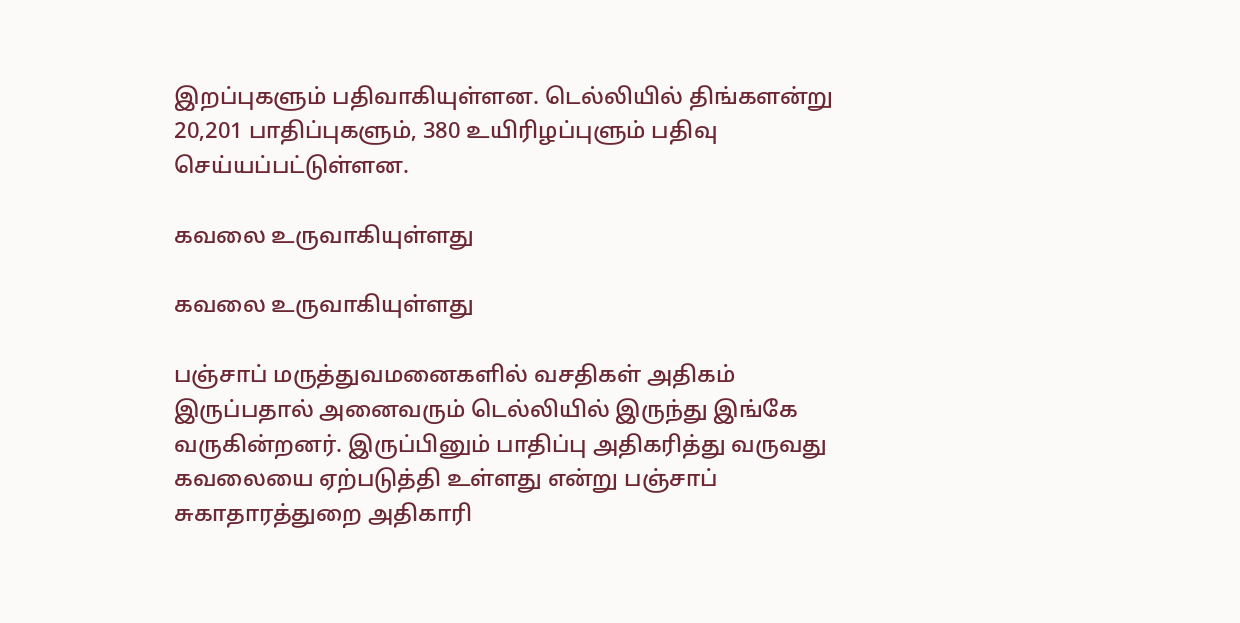இறப்புகளும் பதிவாகியுள்ளன. டெல்லியில் திங்களன்று 20,201 பாதிப்புகளும், 380 உயிரிழப்புளும் பதிவு செய்யப்பட்டுள்ளன.

கவலை உருவாகியுள்ளது

கவலை உருவாகியுள்ளது

பஞ்சாப் மருத்துவமனைகளில் வசதிகள் அதிகம் இருப்பதால் அனைவரும் டெல்லியில் இருந்து இங்கே வருகின்றனர். இருப்பினும் பாதிப்பு அதிகரித்து வருவது கவலையை ஏற்படுத்தி உள்ளது என்று பஞ்சாப் சுகாதாரத்துறை அதிகாரி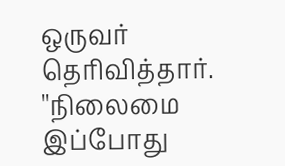ஒருவர் தெரிவித்தார். ''நிலைமை இப்போது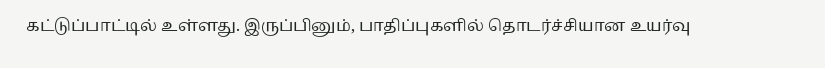கட்டுப்பாட்டில் உள்ளது. இருப்பினும், பாதிப்புகளில் தொடர்ச்சியான உயர்வு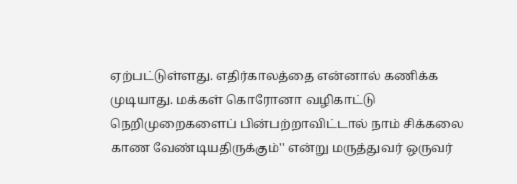ஏற்பட்டுள்ளது. எதிர்காலத்தை என்னால் கணிக்க முடியாது. மக்கள் கொரோனா வழிகாட்டு நெறிமுறைகளைப் பின்பற்றாவிட்டால் நாம் சிக்கலை காண வேண்டியதிருக்கும்'' என்று மருத்துவர் ஒருவர்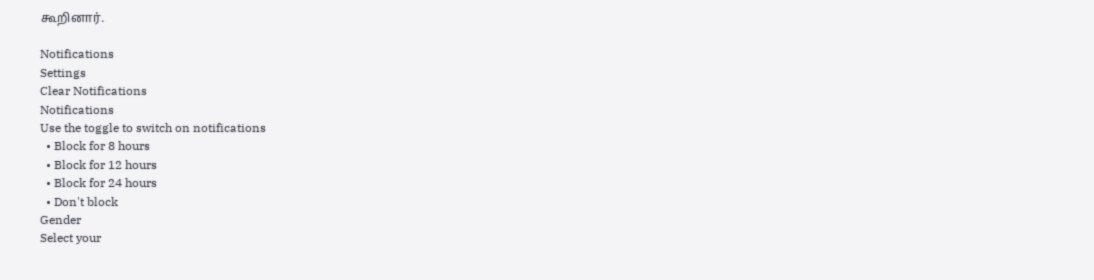கூறினார்.

Notifications
Settings
Clear Notifications
Notifications
Use the toggle to switch on notifications
  • Block for 8 hours
  • Block for 12 hours
  • Block for 24 hours
  • Don't block
Gender
Select your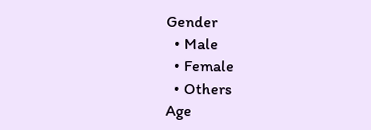Gender
  • Male
  • Female
  • Others
Age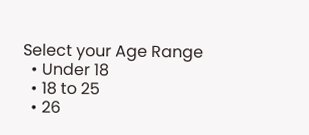Select your Age Range
  • Under 18
  • 18 to 25
  • 26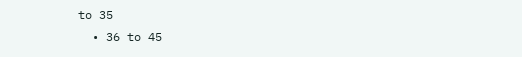to 35
  • 36 to 45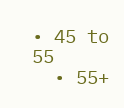• 45 to 55
  • 55+